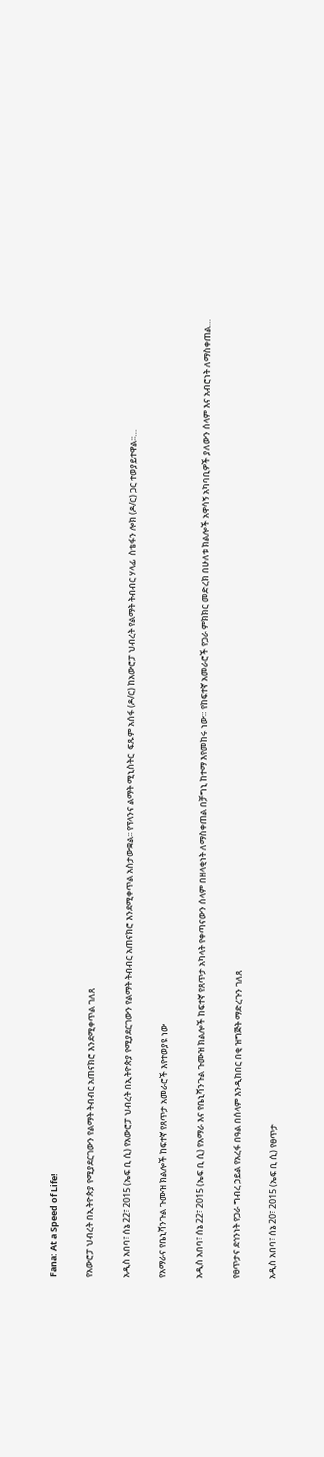Fana: At a Speed of Life!

የአውሮፓ ህብረት በኢትዮጵያ የሚያደርገውን የልማት ትብብር አጠናክሮ እንደሚቀጥል ገለጸ

አዲስ አበባ፣ ሰኔ 22፣ 2015 (ኤፍ ቢ ሲ) የአውሮፓ ህብረት በኢትዮጵያ የሚያደርገውን የልማት ትብብር አጠናክሮ እንደሚቀጥል አስታውቋል፡፡ የፕላንና ልማት ሚኒስትር  ፍጹም አሰፋ (ዶ/ር) ከአውሮፓ ህብረት የልማት ትብብር ሃላፊ  ስቴፋን ሎክ (ዶ/ር) ጋር ተወያይተዋል፡፡…

የአማራና የቤኒሻንጉል ጉሙዝ ክልሎች ከፍተኛ የጸጥታ አመራሮች እየተወያዩ ነው

አዲስ አበባ፣ ሰኔ 22፣ 2015 (ኤፍ ቢ ሲ) የአማራ እና የቤኒሻንጉል ጉሙዝ ክልሎች ከፍተኛ የጸጥታ አካላት የቀጣናውን ሰላም በዘላቂነት ለማስቀጠል በቻግኒ ከተማ እየመከሩ ነው። የከፍተኛ አመራሮች የጋራ ምክክር መድረክ በሁለቱ ክልሎች አዋሳኝ አካባቢዎች ያለውን ሰላም እና አብሮነት ለማስቀጠል…

የፀጥታና ደኅንነት የጋራ ግብረ ኃይል የአረፋ በዓል በሰላም እንዲከበር በቂ ዝግጅት ማድረጉን ገለጸ

አዲስ አበባ፣ ሰኔ 20፣ 2015 (ኤፍ ቢ ሲ) የፀጥታ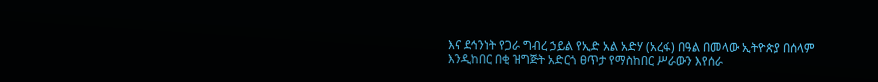እና ደኅንነት የጋራ ግብረ ኃይል የኢድ አል አድሃ (አረፋ) በዓል በመላው ኢትዮጵያ በሰላም እንዲከበር በቂ ዝግጅት አድርጎ ፀጥታ የማስከበር ሥራውን እየሰራ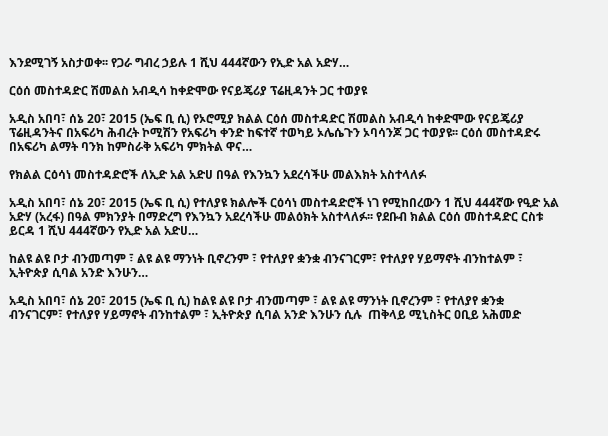እንደሚገኝ አስታወቀ፡፡ የጋራ ግብረ ኃይሉ 1 ሺህ 444ኛውን የኢድ አል አድሃ…

ርዕሰ መስተዳድር ሽመልስ አብዲሳ ከቀድሞው የናይጄሪያ ፕሬዚዳንት ጋር ተወያዩ

አዲስ አበባ፣ ሰኔ 20፣ 2015 (ኤፍ ቢ ሲ) የኦሮሚያ ክልል ርዕሰ መስተዳድር ሽመልስ አብዲሳ ከቀድሞው የናይጄሪያ ፕሬዚዳንትና በአፍሪካ ሕብረት ኮሚሽን የአፍሪካ ቀንድ ከፍተኛ ተወካይ ኦሌሴጉን ኦባሳንጆ ጋር ተወያዩ፡፡ ርዕሰ መስተዳድሩ በአፍሪካ ልማት ባንክ ከምስራቅ አፍሪካ ምክትል ዋና…

የክልል ርዕሳነ መስተዳድሮች ለኢድ አል አድሀ በዓል የእንኳን አደረሳችሁ መልእክት አስተላለፉ

አዲስ አበባ፣ ሰኔ 20፣ 2015 (ኤፍ ቢ ሲ) የተለያዩ ክልሎች ርዕሳነ መስተዳድሮች ነገ የሚከበረውን 1 ሺህ 444ኛው የዒድ አል አድሃ (አረፋ) በዓል ምክንያት በማድረግ የእንኳን አደረሳችሁ መልዕክት አስተላለፉ፡፡ የደቡብ ክልል ርዕሰ መስተዳድር ርስቱ ይርዳ 1 ሺህ 444ኛውን የኢድ አል አድሀ…

ከልዩ ልዩ ቦታ ብንመጣም ፣ ልዩ ልዩ ማንነት ቢኖረንም ፣ የተለያየ ቋንቋ ብንናገርም፣ የተለያየ ሃይማኖት ብንከተልም ፣ ኢትዮጵያ ሲባል አንድ እንሁን…

አዲስ አበባ፣ ሰኔ 20፣ 2015 (ኤፍ ቢ ሲ) ከልዩ ልዩ ቦታ ብንመጣም ፣ ልዩ ልዩ ማንነት ቢኖረንም ፣ የተለያየ ቋንቋ ብንናገርም፣ የተለያየ ሃይማኖት ብንከተልም ፣ ኢትዮጵያ ሲባል አንድ እንሁን ሲሉ  ጠቅላይ ሚኒስትር ዐቢይ አሕመድ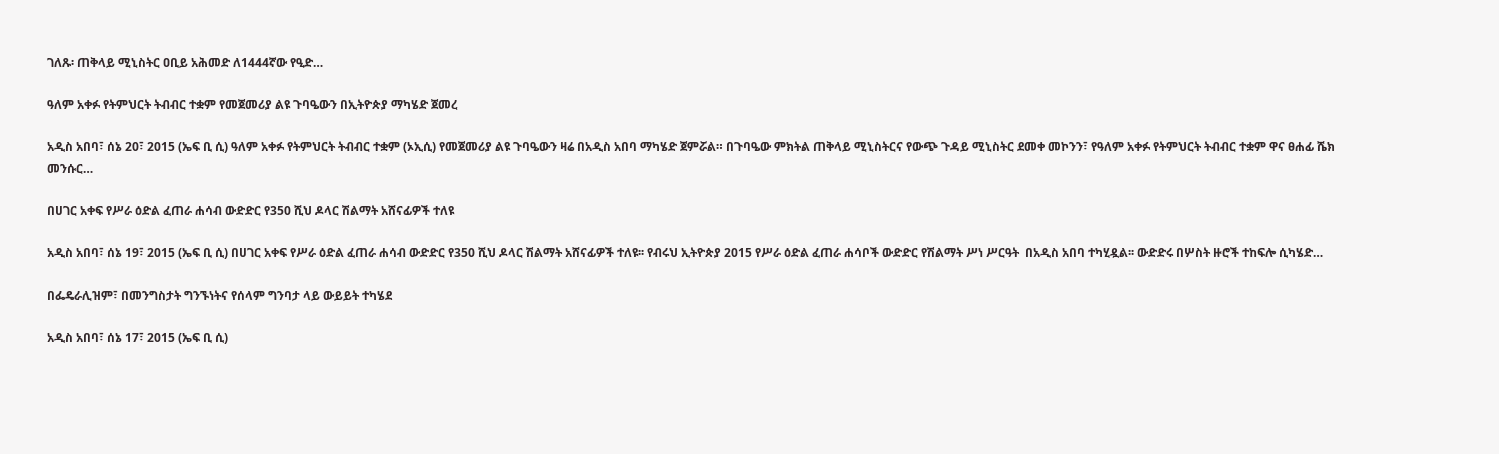ገለጹ፡ ጠቅላይ ሚኒስትር ዐቢይ አሕመድ ለ1444ኛው የዒድ…

ዓለም አቀፉ የትምህርት ትብብር ተቋም የመጀመሪያ ልዩ ጉባዔውን በኢትዮጵያ ማካሄድ ጀመረ

አዲስ አበባ፣ ሰኔ 20፣ 2015 (ኤፍ ቢ ሲ) ዓለም አቀፉ የትምህርት ትብብር ተቋም (ኦኢሲ) የመጀመሪያ ልዩ ጉባዔውን ዛሬ በአዲስ አበባ ማካሄድ ጀምሯል። በጉባዔው ምክትል ጠቅላይ ሚኒስትርና የውጭ ጉዳይ ሚኒስትር ደመቀ መኮንን፣ የዓለም አቀፉ የትምህርት ትብብር ተቋም ዋና ፀሐፊ ሼክ መንሱር…

በሀገር አቀፍ የሥራ ዕድል ፈጠራ ሐሳብ ውድድር የ350 ሺህ ዶላር ሽልማት አሸናፊዎች ተለዩ

አዲስ አበባ፣ ሰኔ 19፣ 2015 (ኤፍ ቢ ሲ) በሀገር አቀፍ የሥራ ዕድል ፈጠራ ሐሳብ ውድድር የ350 ሺህ ዶላር ሽልማት አሸናፊዎች ተለዩ፡፡ የብሩህ ኢትዮጵያ 2015 የሥራ ዕድል ፈጠራ ሐሳቦች ውድድር የሽልማት ሥነ ሥርዓት  በአዲስ አበባ ተካሂዷል፡፡ ውድድሩ በሦስት ዙሮች ተከፍሎ ሲካሄድ…

በፌዴራሊዝም፣ በመንግስታት ግንኙነትና የሰላም ግንባታ ላይ ውይይት ተካሄደ

አዲስ አበባ፣ ሰኔ 17፣ 2015 (ኤፍ ቢ ሲ)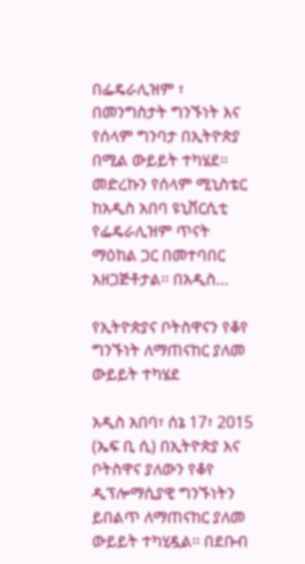በፌዴራሊዝም ፣ በመንግስታት ግንኙነት እና የሰላም ግንባታ በኢትዮጵያ በሚል ውይይት ተካሄደ፡፡ መድረኩን የሰላም ሚኒስቴር ከአዲስ አበባ ዩኒቨርሲቲ የፌዴራሊዝም ጥናት ማዕከል ጋር በመተባበር አዘጋጅቶታል፡፡ በአዲስ…

የኢትዮጵያና ቦትስዋናን የቆየ ግንኙነት ለማጠናከር ያለመ ውይይት ተካሄደ

አዲስ አበባ፣ ሰኔ 17፣ 2015 (ኤፍ ቢ ሲ) በኢትዮጵያ እና ቦትስዋና ያለውን የቆየ ዲፕሎማሲያዊ ግንኙነትን ይበልጥ ለማጠናከር ያለመ ውይይት ተካሂዷል፡፡ በደቡብ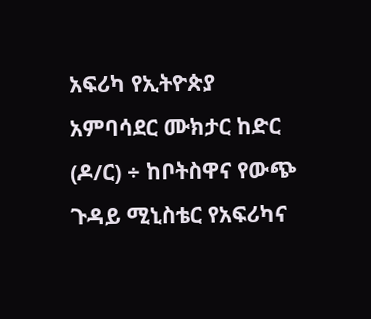አፍሪካ የኢትዮጵያ አምባሳደር ሙክታር ከድር (ዶ/ር) ÷ ከቦትስዋና የውጭ ጉዳይ ሚኒስቴር የአፍሪካና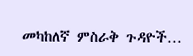መካከለኛ ምስራቅ ጉዳዮች…